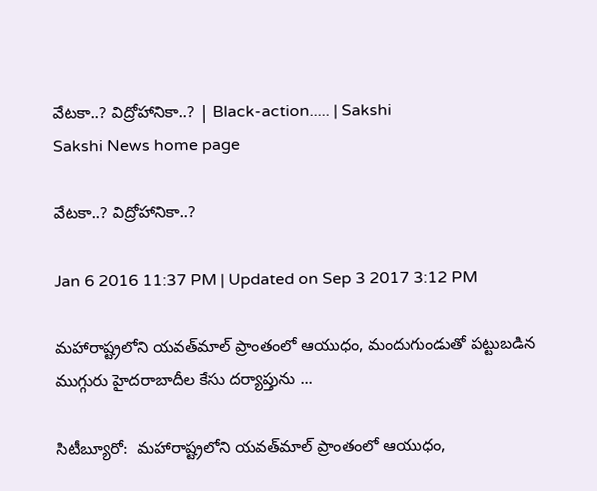వేటకా..? విద్రోహానికా..? | Black-action..... | Sakshi
Sakshi News home page

వేటకా..? విద్రోహానికా..?

Jan 6 2016 11:37 PM | Updated on Sep 3 2017 3:12 PM

మహారాష్ట్రలోని యవత్‌మాల్ ప్రాంతంలో ఆయుధం, మందుగుండుతో పట్టుబడిన ముగ్గురు హైదరాబాదీల కేసు దర్యాప్తును ...

సిటీబ్యూరో:  మహారాష్ట్రలోని యవత్‌మాల్ ప్రాంతంలో ఆయుధం,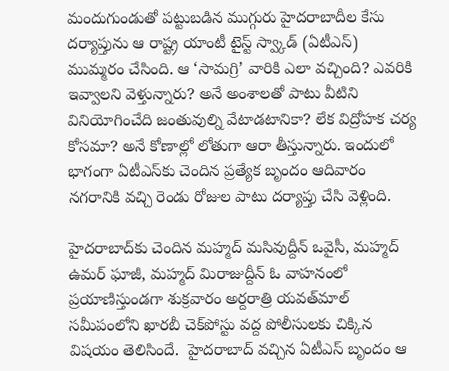మందుగుండుతో పట్టుబడిన ముగ్గురు హైదరాబాదీల కేసు దర్యాప్తును ఆ రాష్ట్ర యాంటీ టైస్ట్ స్వ్కాడ్ (ఏటీఎస్) ముమ్మరం చేసింది. ఆ ‘సామగ్రి’ వారికి ఎలా వచ్చింది? ఎవరికి ఇవ్వాలని వెళ్తున్నారు? అనే అంశాలతో పాటు వీటిని వినియోగించేది జంతువుల్ని వేటాడటానికా? లేక విద్రోహక చర్య కోసమా? అనే కోణాల్లో లోతుగా ఆరా తీస్తున్నారు. ఇందులో భాగంగా ఏటీఎస్‌కు చెందిన ప్రత్యేక బృందం ఆదివారం నగరానికి వచ్చి రెండు రోజుల పాటు దర్యాప్తు చేసి వెళ్లింది.

హైదరాబాద్‌కు చెందిన మహ్మద్ మసివుద్దీన్ ఒవైసీ, మహ్మద్ ఉమర్ ఘాజీ, మహ్మద్ మిరాజుద్దీన్ ఓ వాహనంలో ప్రయాణిస్తుండగా శుక్రవారం అర్దరాత్రి యవత్‌మాల్ సమీపంలోని ఖారబీ చెక్‌పోస్టు వద్ద పోలీసులకు చిక్కిన విషయం తెలిసిందే.  హైదరాబాద్ వచ్చిన ఏటీఎస్ బృందం ఆ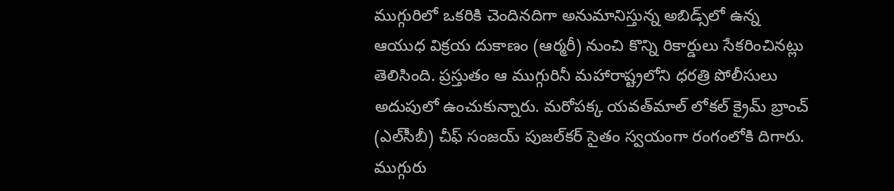ముగ్గురిలో ఒకరికి చెందినదిగా అనుమానిస్తున్న అబిడ్స్‌లో ఉన్న ఆయుధ విక్రయ దుకాణం (ఆర్మరీ) నుంచి కొన్ని రికార్డులు సేకరించినట్లు తెలిసింది. ప్రస్తుతం ఆ ముగ్గురినీ మహారాష్ట్రలోని ధరత్రి పోలీసులు అదుపులో ఉంచుకున్నారు. మరోపక్క యవత్‌మాల్ లోకల్ క్రైమ్ బ్రాంచ్ (ఎల్‌సీబీ) చీఫ్ సంజయ్ పుజల్‌కర్ సైతం స్వయంగా రంగంలోకి దిగారు. ముగ్గురు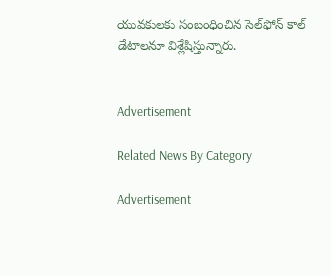యువకులకు సంబంధించిన సెల్‌ఫోన్ కాల్ డేటాలనూ విశ్లేషిస్తున్నారు.


Advertisement

Related News By Category

Advertisement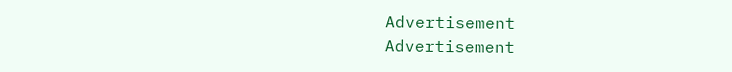Advertisement
Advertisement